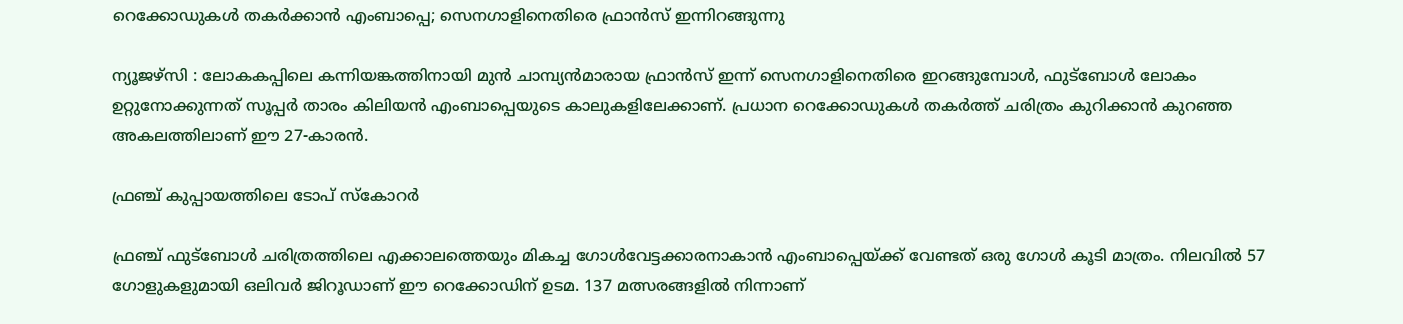റെക്കോഡുകൾ തകർക്കാൻ എംബാപ്പെ; സെനഗാളിനെതിരെ ഫ്രാൻസ് ഇന്നിറങ്ങുന്നു

ന്യൂജഴ്സി : ലോകകപ്പിലെ കന്നിയങ്കത്തിനായി മുൻ ചാമ്പ്യൻമാരായ ഫ്രാൻസ് ഇന്ന് സെനഗാളിനെതിരെ ഇറങ്ങുമ്പോൾ, ഫുട്ബോൾ ലോകം ഉറ്റുനോക്കുന്നത് സൂപ്പർ താരം കിലിയൻ എംബാപ്പെയുടെ കാലുകളിലേക്കാണ്. പ്രധാന റെക്കോഡുകൾ തകർത്ത് ചരിത്രം കുറിക്കാൻ കുറഞ്ഞ അകലത്തിലാണ് ഈ 27-കാരൻ.

ഫ്രഞ്ച് കുപ്പായത്തിലെ ടോപ് സ്കോറർ

ഫ്രഞ്ച് ഫുട്ബോൾ ചരിത്രത്തിലെ എക്കാലത്തെയും മികച്ച ഗോൾവേട്ടക്കാരനാകാൻ എംബാപ്പെയ്ക്ക് വേണ്ടത് ഒരു ഗോൾ കൂടി മാത്രം. നിലവിൽ 57 ഗോളുകളുമായി ഒലിവർ ജിറൂഡാണ് ഈ റെക്കോഡിന് ഉടമ. 137 മത്സരങ്ങളിൽ നിന്നാണ്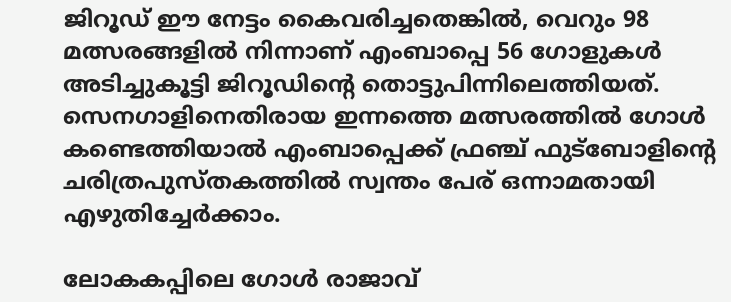ജിറൂഡ് ഈ നേട്ടം കൈവരിച്ചതെങ്കിൽ, വെറും 98 മത്സരങ്ങളിൽ നിന്നാണ് എംബാപ്പെ 56 ഗോളുകൾ അടിച്ചുകൂട്ടി ജിറൂഡിന്റെ തൊട്ടുപിന്നിലെത്തിയത്. സെനഗാളിനെതിരായ ഇന്നത്തെ മത്സരത്തിൽ ഗോൾ കണ്ടെത്തിയാൽ എംബാപ്പെക്ക് ഫ്രഞ്ച് ഫുട്ബോളിന്റെ ചരിത്രപുസ്തകത്തിൽ സ്വന്തം പേര് ഒന്നാമതായി എഴുതിച്ചേർക്കാം.

ലോകകപ്പിലെ ഗോൾ രാജാവ്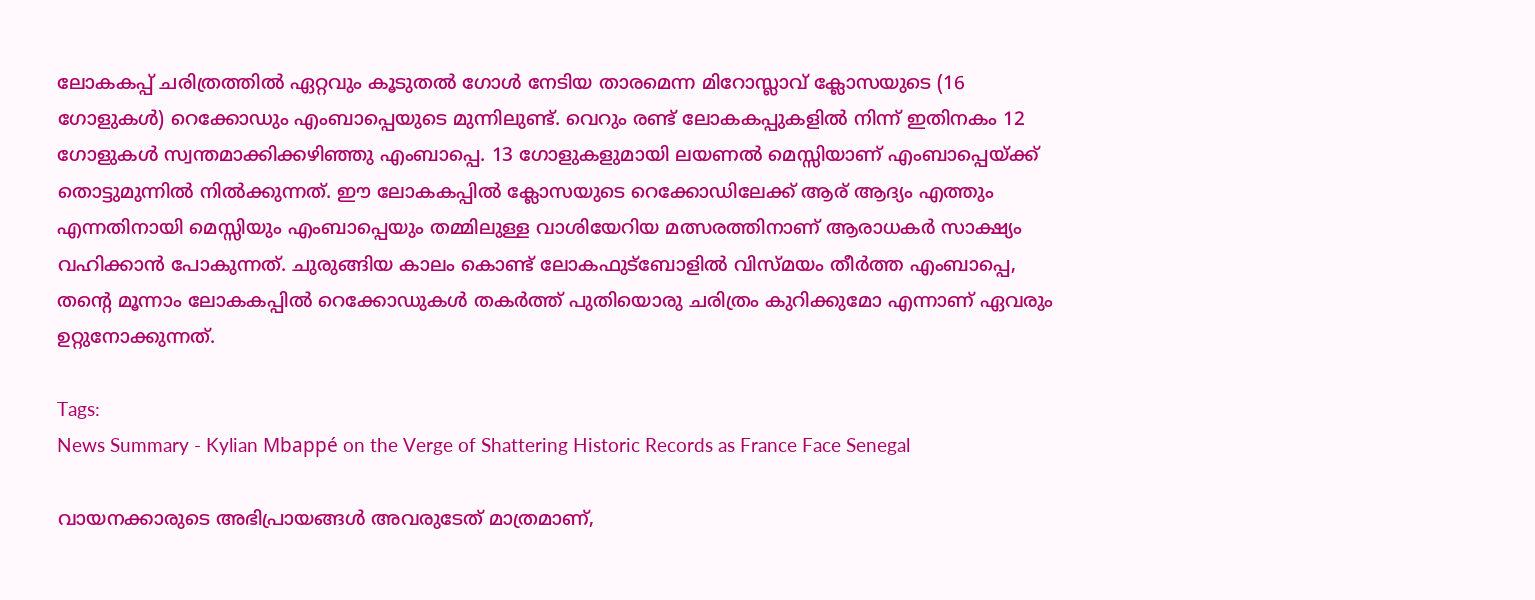ലോകകപ്പ് ചരിത്രത്തിൽ ഏറ്റവും കൂടുതൽ ഗോൾ നേടിയ താരമെന്ന മിറോസ്ലാവ് ക്ലോസയുടെ (16 ഗോളുകൾ) റെക്കോഡും എംബാപ്പെയുടെ മുന്നിലുണ്ട്. വെറും രണ്ട് ലോകകപ്പുകളിൽ നിന്ന് ഇതിനകം 12 ഗോളുകൾ സ്വന്തമാക്കിക്കഴിഞ്ഞു എംബാപ്പെ. 13 ഗോളുകളുമായി ലയണൽ മെസ്സിയാണ് എംബാപ്പെയ്ക്ക് തൊട്ടുമുന്നിൽ നിൽക്കുന്നത്. ഈ ലോകകപ്പിൽ ക്ലോസയുടെ റെക്കോഡിലേക്ക് ആര് ആദ്യം എത്തും എന്നതിനായി മെസ്സിയും എംബാപ്പെയും തമ്മിലുള്ള വാശിയേറിയ മത്സരത്തിനാണ് ആരാധകർ സാക്ഷ്യം വഹിക്കാൻ പോകുന്നത്. ചുരുങ്ങിയ കാലം കൊണ്ട് ലോകഫുട്ബോളിൽ വിസ്മയം തീർത്ത എംബാപ്പെ, തന്റെ മൂന്നാം ലോകകപ്പിൽ റെക്കോഡുകൾ തകർത്ത് പുതിയൊരു ചരിത്രം കുറിക്കുമോ എന്നാണ് ഏവരും ഉറ്റുനോക്കുന്നത്.

Tags:
News Summary - Kylian Mbappé on the Verge of Shattering Historic Records as France Face Senegal

വായനക്കാരുടെ അഭിപ്രായങ്ങള്‍ അവരുടേത് മാത്രമാണ്,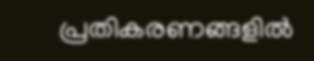പ്രതികരണങ്ങളിൽ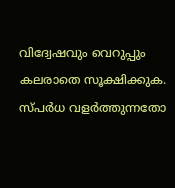വിദ്വേഷവും വെറുപ്പും കലരാതെ സൂക്ഷിക്കുക. സ്പർധ വളർത്തുന്നതോ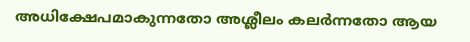അധിക്ഷേപമാകുന്നതോ അശ്ലീലം കലർന്നതോ ആയ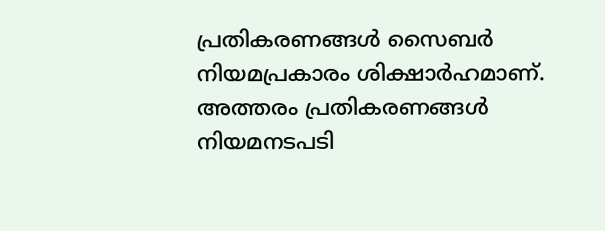പ്രതികരണങ്ങൾ സൈബർ നിയമപ്രകാരം ശിക്ഷാർഹമാണ്. അത്തരം പ്രതികരണങ്ങൾ നിയമനടപടി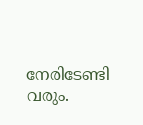നേരിടേണ്ടി വരും.